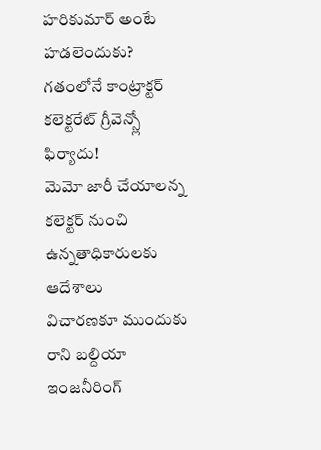హరికుమార్ అంటే హడలెందుకు?
గతంలోనే కాంట్రాక్టర్ కలెక్టరేట్ గ్రీవెన్స్లో ఫిర్యాదు!
మెమో జారీ చేయాలన్న కలెక్టర్ నుంచి ఉన్నతాధికారులకు ఆదేశాలు
విచారణకూ ముందుకు రాని బల్దియా ఇంజనీరింగ్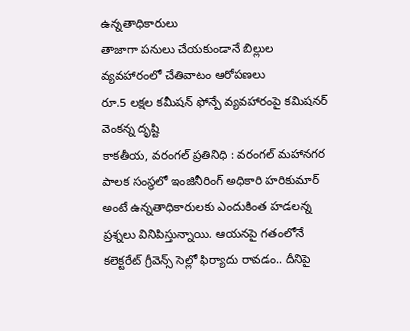ఉన్నతాధికారులు
తాజాగా పనులు చేయకుండానే బిల్లుల వ్యవహారంలో చేతివాటం ఆరోపణలు
రూ.5 లక్షల కమీషన్ ఫోన్పే వ్యవహారంపై కమిషనర్ వెంకన్న దృష్టి
కాకతీయ, వరంగల్ ప్రతినిధి : వరంగల్ మహానగర పాలక సంస్థలో ఇంజినీరింగ్ అధికారి హరికుమార్ అంటే ఉన్నతాధికారులకు ఎందుకింత హడలన్న ప్రశ్నలు వినిపిస్తున్నాయి. ఆయనపై గతంలోనే కలెక్టరేట్ గ్రీవెన్స్ సెల్లో ఫిర్యాదు రావడం.. దీనిపై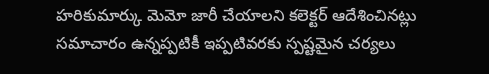హరికుమార్కు మెమో జారీ చేయాలని కలెక్టర్ ఆదేశించినట్లు సమాచారం ఉన్నప్పటికీ ఇప్పటివరకు స్పష్టమైన చర్యలు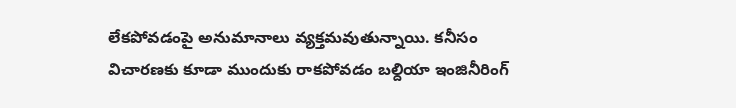లేకపోవడంపై అనుమానాలు వ్యక్తమవుతున్నాయి. కనీసం విచారణకు కూడా ముందుకు రాకపోవడం బల్దియా ఇంజినీరింగ్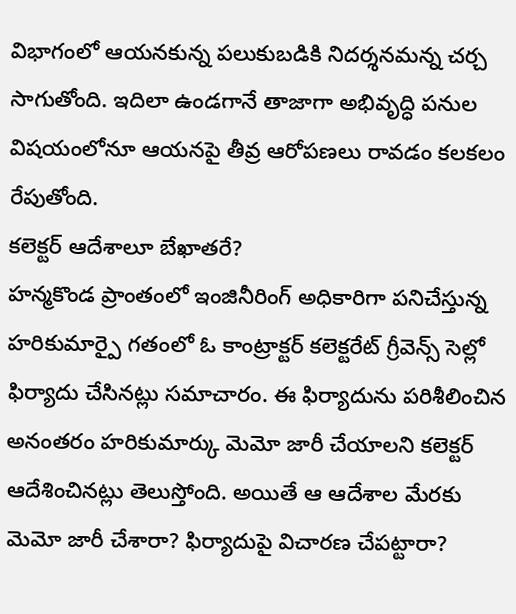విభాగంలో ఆయనకున్న పలుకుబడికి నిదర్శనమన్న చర్చ సాగుతోంది. ఇదిలా ఉండగానే తాజాగా అభివృద్ధి పనుల విషయంలోనూ ఆయనపై తీవ్ర ఆరోపణలు రావడం కలకలం రేపుతోంది.
కలెక్టర్ ఆదేశాలూ బేఖాతరే?
హన్మకొండ ప్రాంతంలో ఇంజినీరింగ్ అధికారిగా పనిచేస్తున్న హరికుమార్పై గతంలో ఓ కాంట్రాక్టర్ కలెక్టరేట్ గ్రీవెన్స్ సెల్లో ఫిర్యాదు చేసినట్లు సమాచారం. ఈ ఫిర్యాదును పరిశీలించిన అనంతరం హరికుమార్కు మెమో జారీ చేయాలని కలెక్టర్ ఆదేశించినట్లు తెలుస్తోంది. అయితే ఆ ఆదేశాల మేరకు మెమో జారీ చేశారా? ఫిర్యాదుపై విచారణ చేపట్టారా?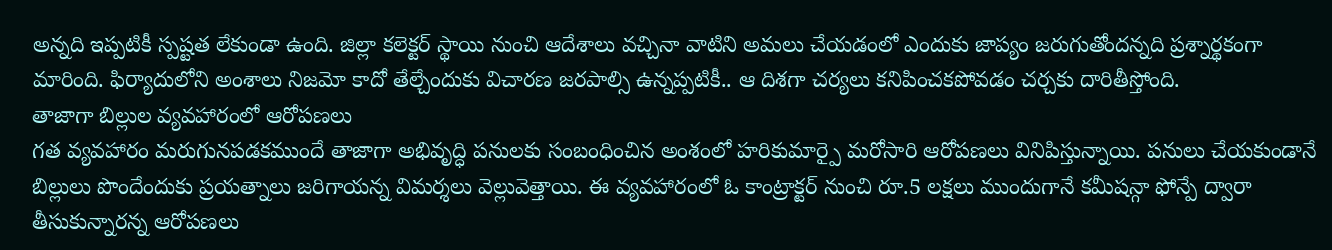అన్నది ఇప్పటికీ స్పష్టత లేకుండా ఉంది. జిల్లా కలెక్టర్ స్థాయి నుంచి ఆదేశాలు వచ్చినా వాటిని అమలు చేయడంలో ఎందుకు జాప్యం జరుగుతోందన్నది ప్రశ్నార్థకంగా మారింది. ఫిర్యాదులోని అంశాలు నిజమో కాదో తేల్చేందుకు విచారణ జరపాల్సి ఉన్నప్పటికీ.. ఆ దిశగా చర్యలు కనిపించకపోవడం చర్చకు దారితీస్తోంది.
తాజాగా బిల్లుల వ్యవహారంలో ఆరోపణలు
గత వ్యవహారం మరుగునపడకముందే తాజాగా అభివృద్ధి పనులకు సంబంధించిన అంశంలో హరికుమార్పై మరోసారి ఆరోపణలు వినిపిస్తున్నాయి. పనులు చేయకుండానే బిల్లులు పొందేందుకు ప్రయత్నాలు జరిగాయన్న విమర్శలు వెల్లువెత్తాయి. ఈ వ్యవహారంలో ఓ కాంట్రాక్టర్ నుంచి రూ.5 లక్షలు ముందుగానే కమీషన్గా ఫోన్పే ద్వారా తీసుకున్నారన్న ఆరోపణలు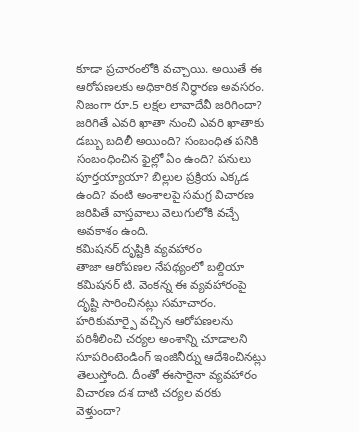కూడా ప్రచారంలోకి వచ్చాయి. అయితే ఈ ఆరోపణలకు అధికారిక నిర్ధారణ అవసరం. నిజంగా రూ.5 లక్షల లావాదేవీ జరిగిందా? జరిగితే ఎవరి ఖాతా నుంచి ఎవరి ఖాతాకు డబ్బు బదిలీ అయింది? సంబంధిత పనికి సంబంధించిన ఫైల్లో ఏం ఉంది? పనులు పూర్తయ్యాయా? బిల్లుల ప్రక్రియ ఎక్కడ ఉంది? వంటి అంశాలపై సమగ్ర విచారణ జరిపితే వాస్తవాలు వెలుగులోకి వచ్చే అవకాశం ఉంది.
కమిషనర్ దృష్టికి వ్యవహారం
తాజా ఆరోపణల నేపథ్యంలో బల్దియా కమిషనర్ టి. వెంకన్న ఈ వ్యవహారంపై దృష్టి సారించినట్లు సమాచారం. హరికుమార్పై వచ్చిన ఆరోపణలను పరిశీలించి చర్యల అంశాన్ని చూడాలని సూపరింటెండింగ్ ఇంజినీర్ను ఆదేశించినట్లు తెలుస్తోంది. దీంతో ఈసారైనా వ్యవహారం విచారణ దశ దాటి చర్యల వరకు వెళ్తుందా?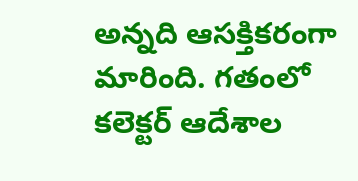అన్నది ఆసక్తికరంగా మారింది. గతంలో కలెక్టర్ ఆదేశాల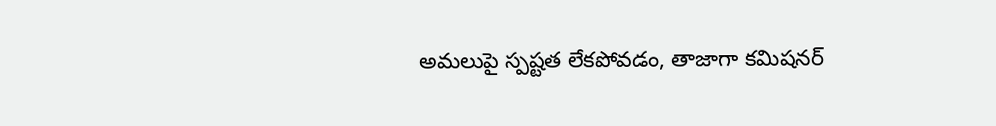అమలుపై స్పష్టత లేకపోవడం, తాజాగా కమిషనర్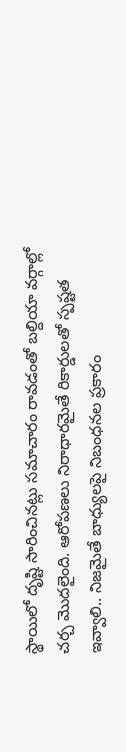స్థాయిలో దృష్టి సారించినట్లు సమాచారం రావడంతో బల్దియా వర్గాల్లో చర్చ మొదలైంది. ఆరోపణలు నిరాధారమైతే రికార్డులతో స్పష్టత ఇవ్వాలి.. నిజమైతే బాధ్యులపై నిబంధనల ప్రకారం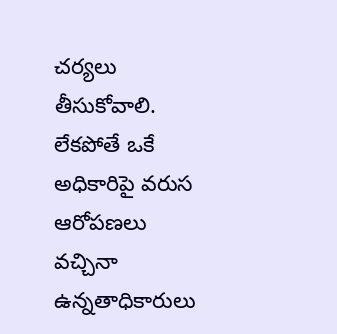చర్యలు తీసుకోవాలి. లేకపోతే ఒకే అధికారిపై వరుస ఆరోపణలు వచ్చినా ఉన్నతాధికారులు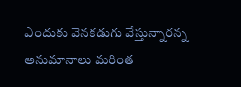ఎందుకు వెనకడుగు వేస్తున్నారన్న అనుమానాలు మరింత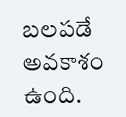బలపడే అవకాశం ఉంది.